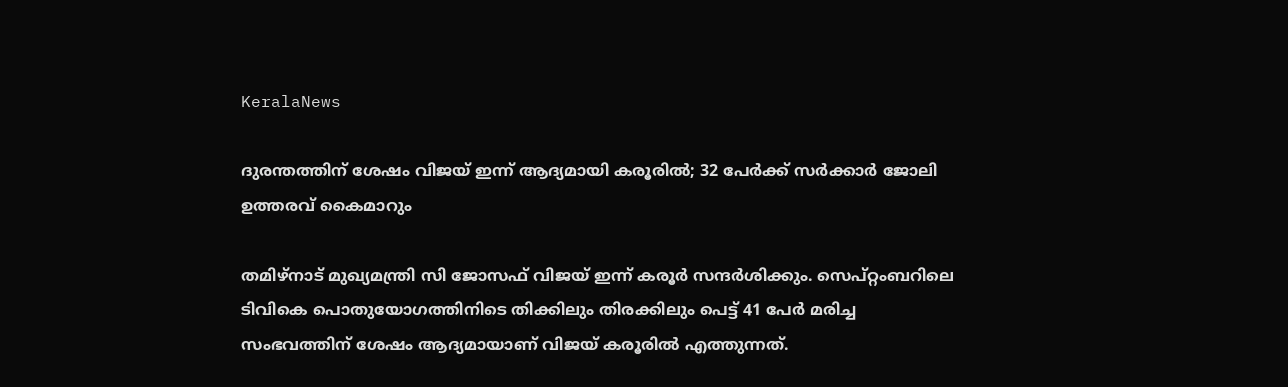KeralaNews

ദുരന്തത്തിന് ശേഷം വിജയ് ഇന്ന് ആദ്യമായി കരൂരിൽ; 32 പേർക്ക് സർക്കാർ ജോലി ഉത്തരവ് കൈമാറും

തമിഴ്നാട്‌ മുഖ്യമന്ത്രി സി ജോസഫ് വിജയ് ഇന്ന് കരൂർ സന്ദർശിക്കും. സെപ്റ്റംബറിലെ ടിവികെ പൊതുയോഗത്തിനിടെ തിക്കിലും തിരക്കിലും പെട്ട് 41 പേർ മരിച്ച സംഭവത്തിന് ശേഷം ആദ്യമായാണ് വിജയ് കരൂരിൽ എത്തുന്നത്.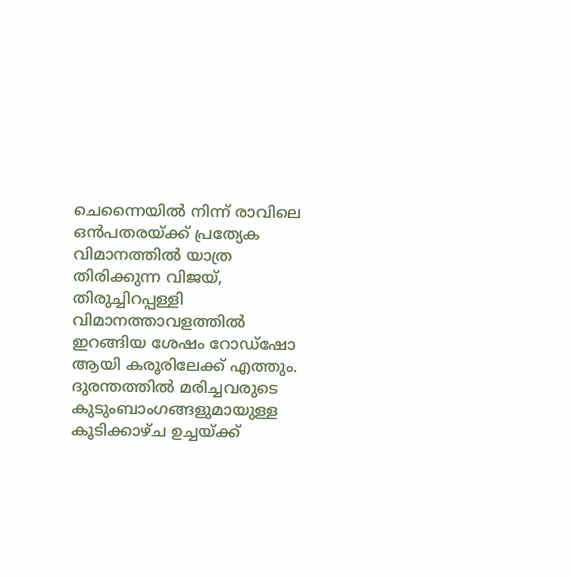ചെന്നൈയിൽ നിന്ന് രാവിലെ ഒൻപതരയ്ക്ക് പ്രത്യേക വിമാനത്തിൽ യാത്ര തിരിക്കുന്ന വിജയ്, തിരുച്ചിറപ്പള്ളി വിമാനത്താവളത്തിൽ ഇറങ്ങിയ ശേഷം റോഡ്ഷോ ആയി കരൂരിലേക്ക് എത്തും. ദുരന്തത്തിൽ മരിച്ചവരുടെ കുടുംബാംഗങ്ങളുമായുള്ള കൂടിക്കാഴ്ച ഉച്ചയ്ക്ക്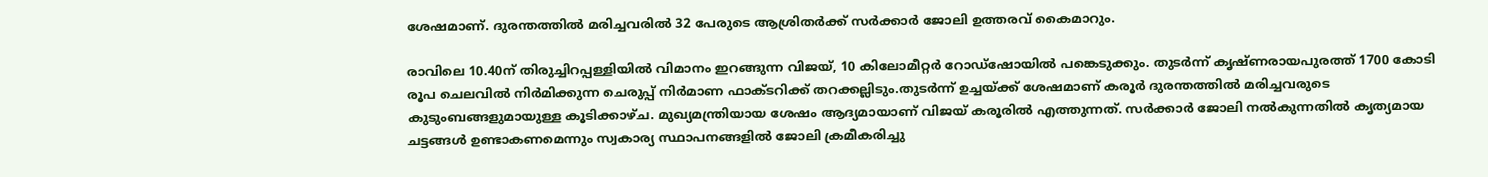ശേഷമാണ്. ദുരന്തത്തിൽ മരിച്ചവരിൽ 32 പേരുടെ ആശ്രിതർക്ക് സർക്കാർ ജോലി ഉത്തരവ് കൈമാറും.

രാവിലെ 10.40ന് തിരുച്ചിറപ്പള്ളിയിൽ വിമാനം ഇറങ്ങുന്ന വിജയ്, 10 കിലോമീറ്റർ റോഡ്ഷോയിൽ പങ്കെടുക്കും. തുടർന്ന് കൃഷ്ണരായപുരത്ത് 1700 കോടി രൂപ ചെലവിൽ നിർമിക്കുന്ന ചെരുപ്പ് നിർമാണ ഫാക്ടറിക്ക് തറക്കല്ലിടും.തുടർന്ന് ഉച്ചയ്ക്ക് ശേഷമാണ് കരൂർ ദുരന്തത്തിൽ മരിച്ചവരുടെ കുടുംബങ്ങളുമായുള്ള കൂടിക്കാഴ്ച. മുഖ്യമന്ത്രിയായ ശേഷം ആദ്യമായാണ് വിജയ് കരൂരിൽ എത്തുന്നത്. സർക്കാർ ജോലി നൽകുന്നതിൽ കൃത്യമായ ചട്ടങ്ങൾ ഉണ്ടാകണമെന്നും സ്വകാര്യ സ്ഥാപനങ്ങളിൽ ജോലി ക്രമീകരിച്ചു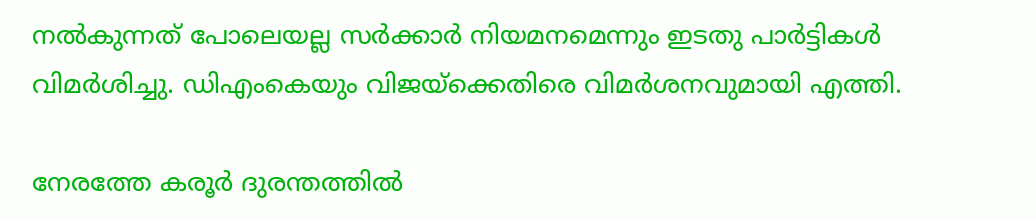നൽകുന്നത് പോലെയല്ല സർക്കാർ നിയമനമെന്നും ഇടതു പാർട്ടികൾ വിമർശിച്ചു. ഡിഎംകെയും വിജയ്ക്കെതിരെ വിമർശനവുമായി എത്തി.

നേരത്തേ കരൂർ ദുരന്തത്തിൽ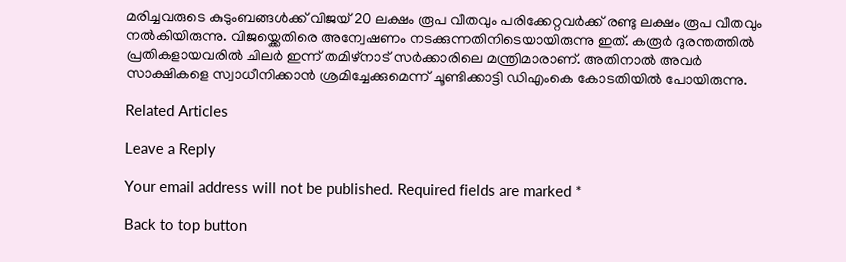മരിച്ചവരുടെ കുടുംബങ്ങൾക്ക് വിജയ് 20 ലക്ഷം രൂപ വീതവും പരിക്കേറ്റവർക്ക് രണ്ടു ലക്ഷം രൂപ വീതവും നൽകിയിരുന്നു. വിജയ്ക്കെതിരെ അന്വേഷണം നടക്കുന്നതിനിടെയായിരുന്നു ഇത്. കരൂർ ദുരന്തത്തിൽ പ്രതികളായവരിൽ ചിലർ ഇന്ന് തമിഴ്നാട് സർക്കാരിലെ മന്ത്രിമാരാണ്. അതിനാൽ അവർ സാക്ഷികളെ സ്വാധീനിക്കാൻ ശ്രമിച്ചേക്കുമെന്ന് ചൂണ്ടിക്കാട്ടി ഡിഎംകെ കോടതിയിൽ പോയിരുന്നു.

Related Articles

Leave a Reply

Your email address will not be published. Required fields are marked *

Back to top button